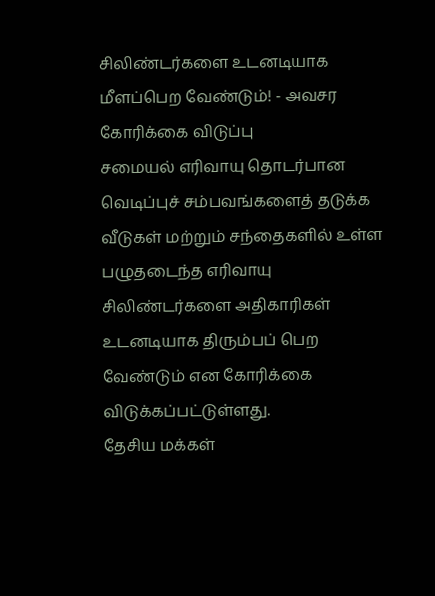சிலிண்டர்களை உடனடியாக மீளப்பெற வேண்டும்! - அவசர கோரிக்கை விடுப்பு
சமையல் எரிவாயு தொடர்பான வெடிப்புச் சம்பவங்களைத் தடுக்க வீடுகள் மற்றும் சந்தைகளில் உள்ள பழுதடைந்த எரிவாயு சிலிண்டர்களை அதிகாரிகள் உடனடியாக திரும்பப் பெற வேண்டும் என கோரிக்கை விடுக்கப்பட்டுள்ளது.
தேசிய மக்கள்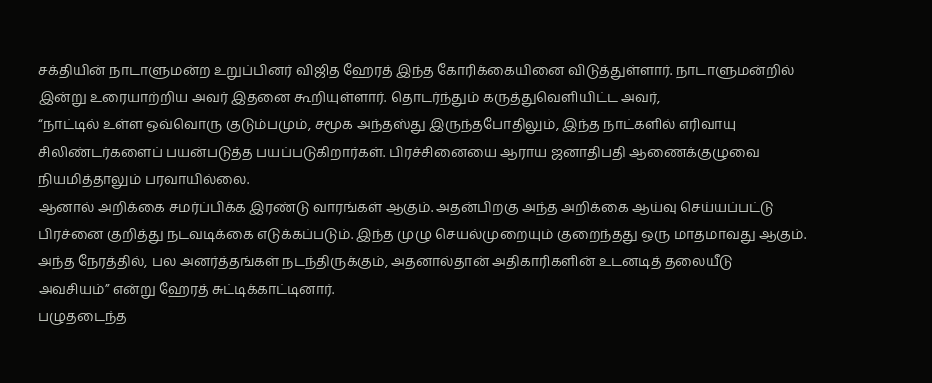சக்தியின் நாடாளுமன்ற உறுப்பினர் விஜித ஹேரத் இந்த கோரிக்கையினை விடுத்துள்ளார். நாடாளுமன்றில் இன்று உரையாற்றிய அவர் இதனை கூறியுள்ளார். தொடர்ந்தும் கருத்துவெளியிட்ட அவர்,
“நாட்டில் உள்ள ஒவ்வொரு குடும்பமும், சமூக அந்தஸ்து இருந்தபோதிலும், இந்த நாட்களில் எரிவாயு சிலிண்டர்களைப் பயன்படுத்த பயப்படுகிறார்கள். பிரச்சினையை ஆராய ஜனாதிபதி ஆணைக்குழுவை நியமித்தாலும் பரவாயில்லை.
ஆனால் அறிக்கை சமர்ப்பிக்க இரண்டு வாரங்கள் ஆகும். அதன்பிறகு அந்த அறிக்கை ஆய்வு செய்யப்பட்டு பிரச்னை குறித்து நடவடிக்கை எடுக்கப்படும். இந்த முழு செயல்முறையும் குறைந்தது ஒரு மாதமாவது ஆகும்.
அந்த நேரத்தில், பல அனர்த்தங்கள் நடந்திருக்கும், அதனால்தான் அதிகாரிகளின் உடனடித் தலையீடு அவசியம்” என்று ஹேரத் சுட்டிக்காட்டினார்.
பழுதடைந்த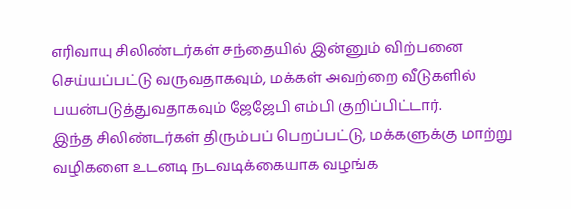எரிவாயு சிலிண்டர்கள் சந்தையில் இன்னும் விற்பனை செய்யப்பட்டு வருவதாகவும், மக்கள் அவற்றை வீடுகளில் பயன்படுத்துவதாகவும் ஜேஜேபி எம்பி குறிப்பிட்டார்.
இந்த சிலிண்டர்கள் திரும்பப் பெறப்பட்டு, மக்களுக்கு மாற்று வழிகளை உடனடி நடவடிக்கையாக வழங்க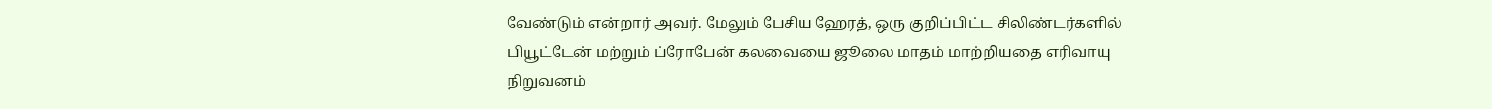வேண்டும் என்றார் அவர். மேலும் பேசிய ஹேரத், ஒரு குறிப்பிட்ட சிலிண்டர்களில் பியூட்டேன் மற்றும் ப்ரோபேன் கலவையை ஜூலை மாதம் மாற்றியதை எரிவாயு நிறுவனம்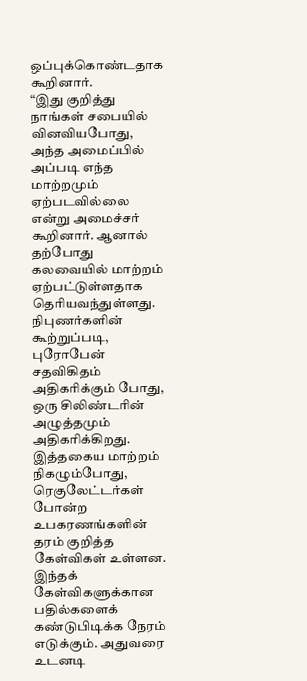ஒப்புக்கொண்டதாக கூறினார்.
“இது குறித்து நாங்கள் சபையில் வினவியபோது, அந்த அமைப்பில் அப்படி எந்த மாற்றமும் ஏற்படவில்லை என்று அமைச்சர் கூறினார். ஆனால் தற்போது கலவையில் மாற்றம் ஏற்பட்டுள்ளதாக தெரியவந்துள்ளது.
நிபுணர்களின் கூற்றுப்படி, புரோபேன் சதவிகிதம் அதிகரிக்கும் போது, ஒரு சிலிண்டரின் அழுத்தமும் அதிகரிக்கிறது. இத்தகைய மாற்றம் நிகழும்போது, ரெகுலேட்டர்கள் போன்ற உபகரணங்களின் தரம் குறித்த கேள்விகள் உள்ளன.
இந்தக் கேள்விகளுக்கான பதில்களைக் கண்டுபிடிக்க நேரம் எடுக்கும். அதுவரை உடனடி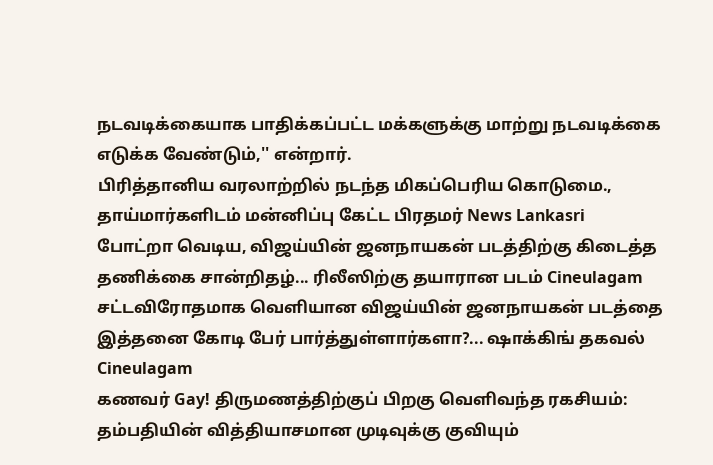நடவடிக்கையாக பாதிக்கப்பட்ட மக்களுக்கு மாற்று நடவடிக்கை எடுக்க வேண்டும்,'' என்றார்.
பிரித்தானிய வரலாற்றில் நடந்த மிகப்பெரிய கொடுமை., தாய்மார்களிடம் மன்னிப்பு கேட்ட பிரதமர் News Lankasri
போட்றா வெடிய, விஜய்யின் ஜனநாயகன் படத்திற்கு கிடைத்த தணிக்கை சான்றிதழ்... ரிலீஸிற்கு தயாரான படம் Cineulagam
சட்டவிரோதமாக வெளியான விஜய்யின் ஜனநாயகன் படத்தை இத்தனை கோடி பேர் பார்த்துள்ளார்களா?... ஷாக்கிங் தகவல் Cineulagam
கணவர் Gay! திருமணத்திற்குப் பிறகு வெளிவந்த ரகசியம்: தம்பதியின் வித்தியாசமான முடிவுக்கு குவியும்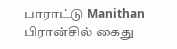பாராட்டு Manithan
பிரான்சில் கைது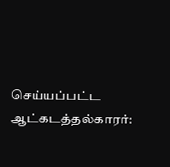செய்யப்பட்ட ஆட்கடத்தல்காரர்: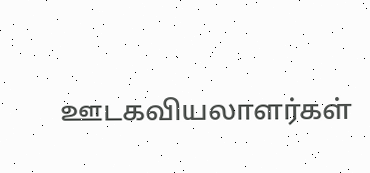ஊடகவியலாளர்கள்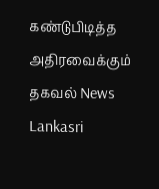கண்டுபிடித்த அதிரவைக்கும் தகவல் News Lankasri